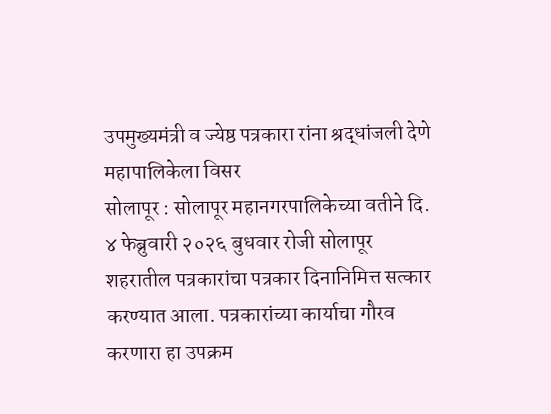उपमुख्यमंत्री व ज्येष्ठ पत्रकारा रांना श्रद्धांजली देणे महापालिकेला विसर
सोलापूर : सोलापूर महानगरपालिकेच्या वतीने दि. ४ फेब्रुवारी २०२६ बुधवार रोजी सोलापूर शहरातील पत्रकारांचा पत्रकार दिनानिमित्त सत्कार करण्यात आला. पत्रकारांच्या कार्याचा गौरव करणारा हा उपक्रम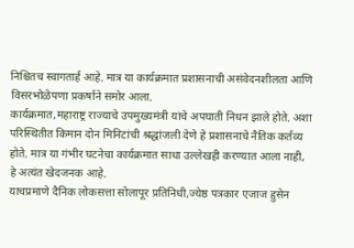निश्चितच स्वागतार्ह आहे. मात्र या कार्यक्रमात प्रशासनाची असंवेदनशीलता आणि विसरभोळेपणा प्रकर्षाने समोर आला.
कार्यक्रमात,महाराष्ट्र राज्याचे उपमुख्यमंत्री यांचे अपघाती निधन झाले होते. अशा परिस्थितीत किमान दोन मिनिटांची श्रद्धांजली देणे हे प्रशासनाचे नैतिक कर्तव्य होते. मात्र या गंभीर घटनेचा कार्यक्रमात साधा उल्लेखही करण्यात आला नाही, हे अत्यंत खेदजनक आहे.
याचप्रमाणे दैनिक लोकसत्ता सोलापूर प्रतिनिधी,ज्येष्ठ पत्रकार एजाज हुसेन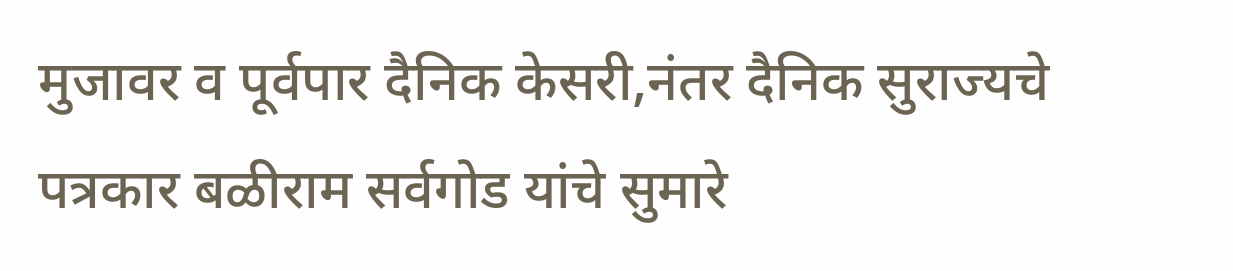मुजावर व पूर्वपार दैनिक केसरी,नंतर दैनिक सुराज्यचे पत्रकार बळीराम सर्वगोड यांचे सुमारे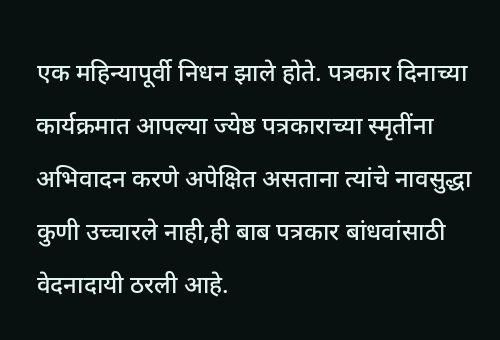एक महिन्यापूर्वी निधन झाले होते. पत्रकार दिनाच्या कार्यक्रमात आपल्या ज्येष्ठ पत्रकाराच्या स्मृतींना अभिवादन करणे अपेक्षित असताना त्यांचे नावसुद्धा कुणी उच्चारले नाही,ही बाब पत्रकार बांधवांसाठी वेदनादायी ठरली आहे.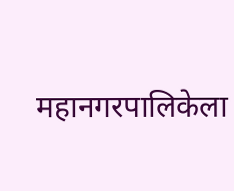महानगरपालिकेला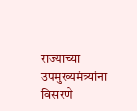राज्याच्या उपमुख्यमंत्र्यांना विसरणे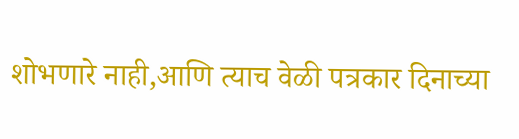शोभणारे नाही,आणि त्याच वेळी पत्रकार दिनाच्या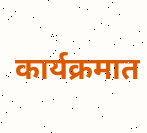कार्यक्रमात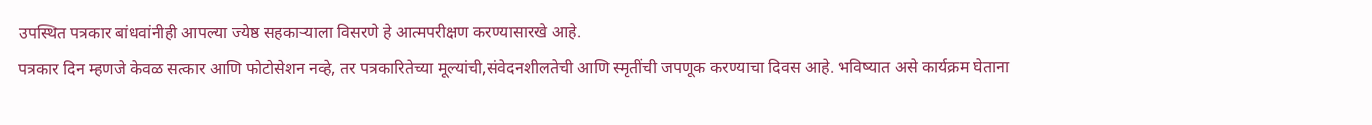उपस्थित पत्रकार बांधवांनीही आपल्या ज्येष्ठ सहकाऱ्याला विसरणे हे आत्मपरीक्षण करण्यासारखे आहे.
पत्रकार दिन म्हणजे केवळ सत्कार आणि फोटोसेशन नव्हे, तर पत्रकारितेच्या मूल्यांची,संवेदनशीलतेची आणि स्मृतींची जपणूक करण्याचा दिवस आहे. भविष्यात असे कार्यक्रम घेताना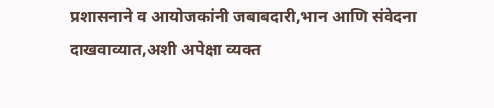प्रशासनाने व आयोजकांनी जबाबदारी,भान आणि संवेदना दाखवाव्यात,अशी अपेक्षा व्यक्त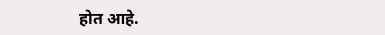होत आहे.